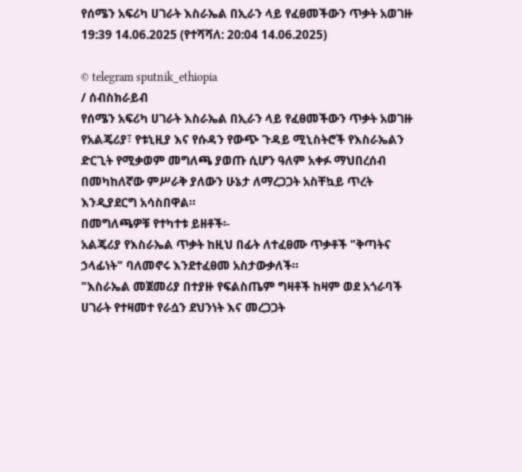የሰሜን አፍሪካ ሀገራት እስራኤል በኢራን ላይ የፈፀመችውን ጥቃት አወገዙ
19:39 14.06.2025 (የተሻሻለ: 20:04 14.06.2025)

© telegram sputnik_ethiopia
/ ሰብስክራይብ
የሰሜን አፍሪካ ሀገራት እስራኤል በኢራን ላይ የፈፀመችውን ጥቃት አወገዙ
የአልጄሪያ፣ የቱኒዚያ እና የሱዳን የውጭ ጉዳይ ሚኒስትሮች የእስራኤልን ድርጊት የሚቃወም መግለጫ ያወጡ ሲሆን ዓለም አቀፉ ማህበረሰብ በመካከለኛው ምሥራቅ ያለውን ሁኔታ ለማረጋጋት አስቸኳይ ጥረት እንዲያደርግ አሳስበዋል።
በመግለጫዎቹ የተካተቱ ይዘቶች፡-
አልጄሪያ የእስራኤል ጥቃት ከዚህ በፊት ለተፈፀሙ ጥቃቶች "ቅጣትና ኃላፊነት" ባለመኖሩ እንደተፈፀመ አስታውቃለች።
"እስራኤል መጀመሪያ በተያዙ የፍልስጤም ግዛቶች ከዛም ወደ አጎራባች ሀገራት የተዛመተ የራሷን ደህንነት እና መረጋጋት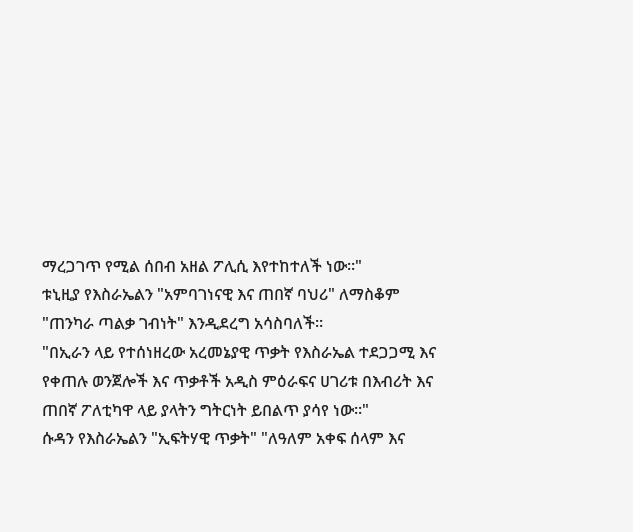ማረጋገጥ የሚል ሰበብ አዘል ፖሊሲ እየተከተለች ነው።"
ቱኒዚያ የእስራኤልን "አምባገነናዊ እና ጠበኛ ባህሪ" ለማስቆም "ጠንካራ ጣልቃ ገብነት" እንዲደረግ አሳስባለች።
"በኢራን ላይ የተሰነዘረው አረመኔያዊ ጥቃት የእስራኤል ተደጋጋሚ እና የቀጠሉ ወንጀሎች እና ጥቃቶች አዲስ ምዕራፍና ሀገሪቱ በእብሪት እና ጠበኛ ፖለቲካዋ ላይ ያላትን ግትርነት ይበልጥ ያሳየ ነው።"
ሱዳን የእስራኤልን "ኢፍትሃዊ ጥቃት" "ለዓለም አቀፍ ሰላም እና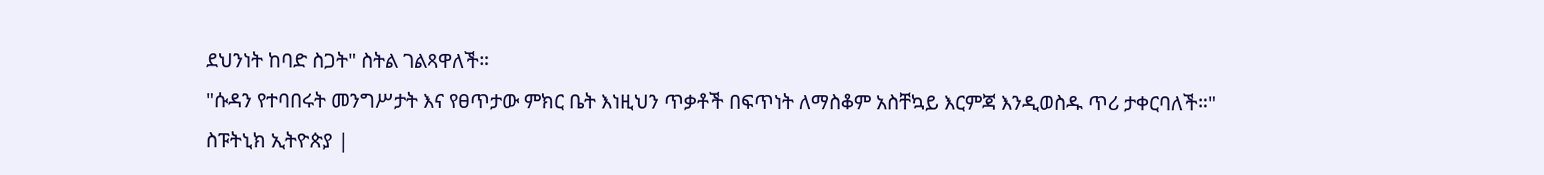ደህንነት ከባድ ስጋት" ስትል ገልጻዋለች።
"ሱዳን የተባበሩት መንግሥታት እና የፀጥታው ምክር ቤት እነዚህን ጥቃቶች በፍጥነት ለማስቆም አስቸኳይ እርምጃ እንዲወስዱ ጥሪ ታቀርባለች።"
ስፑትኒክ ኢትዮጵያ |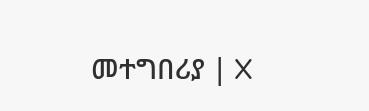መተግበሪያ | X